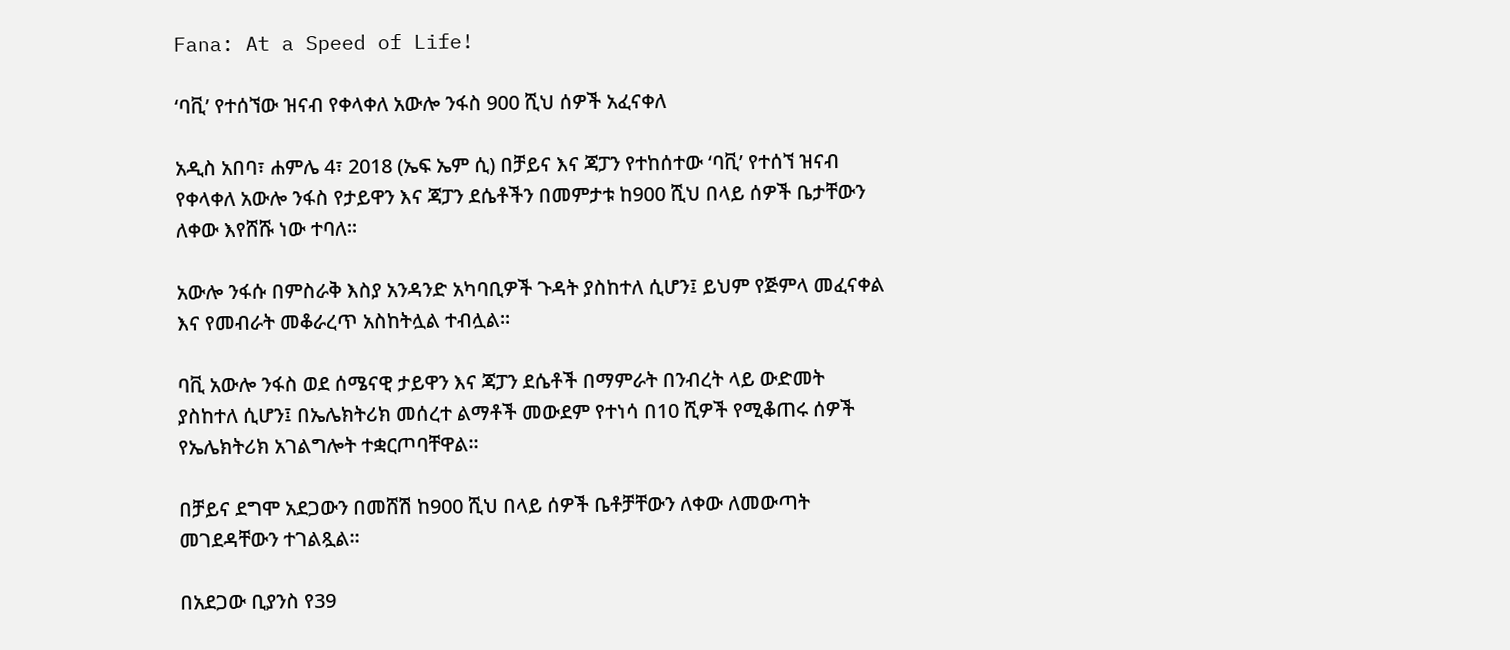Fana: At a Speed of Life!

‘ባቪ’ የተሰኘው ዝናብ የቀላቀለ አውሎ ንፋስ 900 ሺህ ሰዎች አፈናቀለ

አዲስ አበባ፣ ሐምሌ 4፣ 2018 (ኤፍ ኤም ሲ) በቻይና እና ጃፓን የተከሰተው ‘ባቪ’ የተሰኘ ዝናብ የቀላቀለ አውሎ ንፋስ የታይዋን እና ጃፓን ደሴቶችን በመምታቱ ከ900 ሺህ በላይ ሰዎች ቤታቸውን ለቀው እየሸሹ ነው ተባለ፡፡

አውሎ ንፋሱ በምስራቅ እስያ አንዳንድ አካባቢዎች ጉዳት ያስከተለ ሲሆን፤ ይህም የጅምላ መፈናቀል እና የመብራት መቆራረጥ አስከትሏል ተብሏል።

ባቪ አውሎ ንፋስ ወደ ሰሜናዊ ታይዋን እና ጃፓን ደሴቶች በማምራት በንብረት ላይ ውድመት ያስከተለ ሲሆን፤ በኤሌክትሪክ መሰረተ ልማቶች መውደም የተነሳ በ10 ሺዎች የሚቆጠሩ ሰዎች የኤሌክትሪክ አገልግሎት ተቋርጦባቸዋል።

በቻይና ደግሞ አደጋውን በመሸሽ ከ900 ሺህ በላይ ሰዎች ቤቶቻቸውን ለቀው ለመውጣት መገደዳቸውን ተገልጿል።

በአደጋው ቢያንስ የ39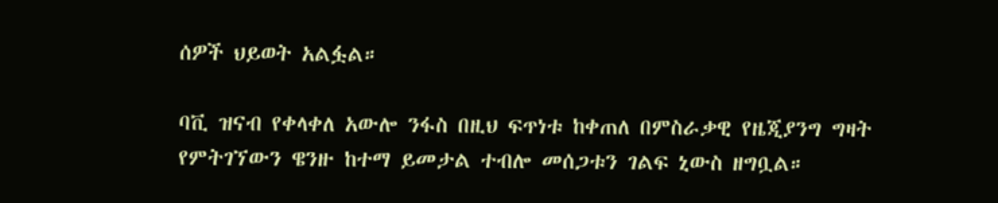ሰዎች ህይወት አልፏል።

ባቪ ዝናብ የቀላቀለ አውሎ ንፋስ በዚህ ፍጥነቱ ከቀጠለ በምስራቃዊ የዜጂያንግ ግዛት የምትገኘውን ዌንዙ ከተማ ይመታል ተብሎ መሰጋቱን ገልፍ ኒውስ ዘግቧል።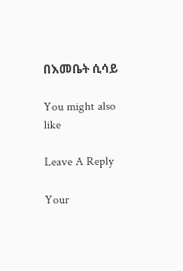በእመቤት ሲሳይ

You might also like

Leave A Reply

Your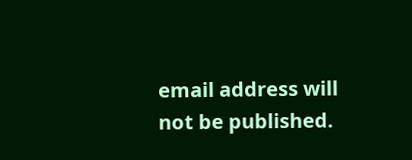email address will not be published.